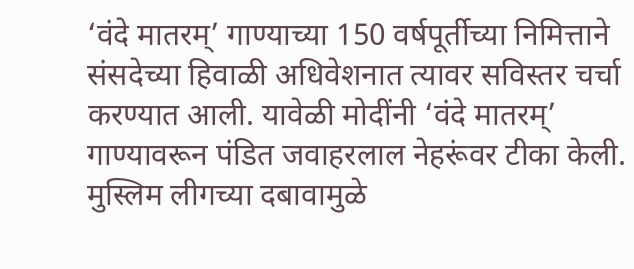‘वंदे मातरम्’ गाण्याच्या 150 वर्षपूर्तीच्या निमित्ताने संसदेच्या हिवाळी अधिवेशनात त्यावर सविस्तर चर्चा करण्यात आली. यावेळी मोदींनी ‘वंदे मातरम्’ गाण्यावरून पंडित जवाहरलाल नेहरूंवर टीका केली. मुस्लिम लीगच्या दबावामुळे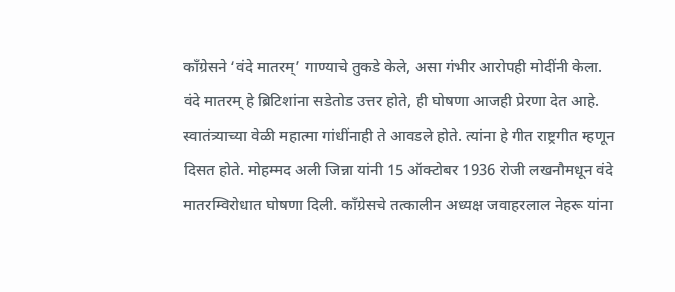काँग्रेसने ‘वंदे मातरम्’ गाण्याचे तुकडे केले, असा गंभीर आरोपही मोदींनी केला.
वंदे मातरम् हे ब्रिटिशांना सडेतोड उत्तर होते, ही घोषणा आजही प्रेरणा देत आहे. स्वातंत्र्याच्या वेळी महात्मा गांधींनाही ते आवडले होते. त्यांना हे गीत राष्ट्रगीत म्हणून दिसत होते. मोहम्मद अली जिन्ना यांनी 15 ऑक्टोबर 1936 रोजी लखनौमधून वंदे मातरम्विरोधात घोषणा दिली. काँग्रेसचे तत्कालीन अध्यक्ष जवाहरलाल नेहरू यांना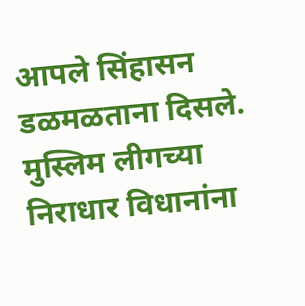आपले सिंहासन डळमळताना दिसले. मुस्लिम लीगच्या निराधार विधानांना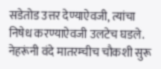सडेतोड उत्तर देण्याऐवजी, त्यांचा निषेध करण्याऐवजी उलटेच घडले. नेहरूंनी वंदे मातरम्चीच चौकशी सुरू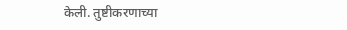केली. तुष्टीकरणाच्या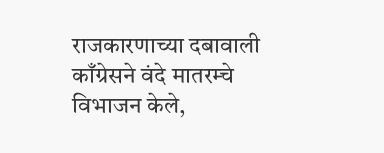राजकारणाच्या दबावाली काँग्रेसने वंदे मातरम्चे विभाजन केले,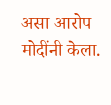असा आरोप मोदींनी केला.